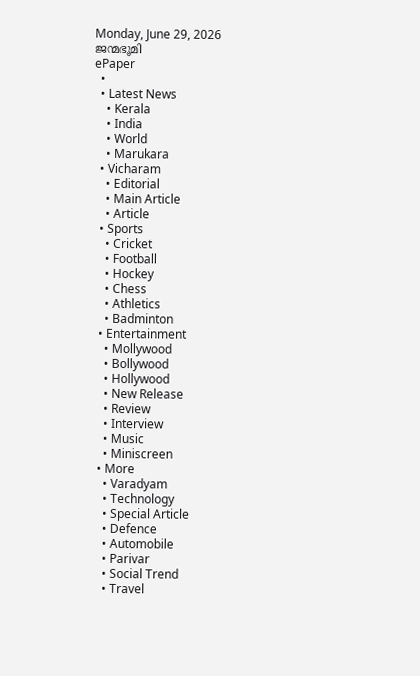Monday, June 29, 2026
ജന്മഭൂമി
ePaper
  •
  • Latest News
    • Kerala
    • India
    • World
    • Marukara
  • Vicharam
    • Editorial
    • Main Article
    • Article
  • Sports
    • Cricket
    • Football
    • Hockey
    • Chess
    • Athletics
    • Badminton
  • Entertainment
    • Mollywood
    • Bollywood
    • Hollywood
    • New Release
    • Review
    • Interview
    • Music
    • Miniscreen
  • More
    • Varadyam
    • Technology
    • Special Article
    • Defence
    • Automobile
    • Parivar
    • Social Trend
    • Travel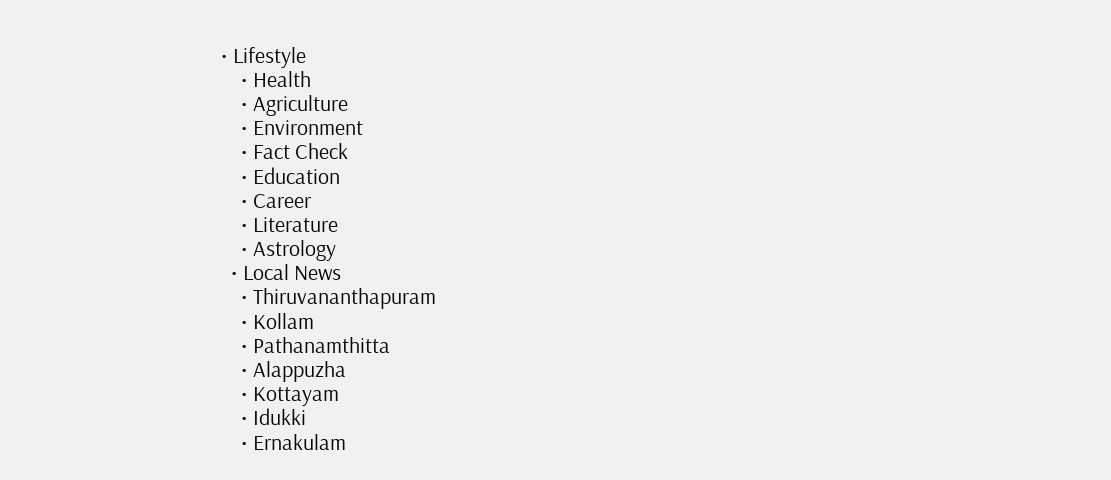• Lifestyle
    • Health
    • Agriculture
    • Environment
    • Fact Check
    • Education
    • Career
    • Literature
    • Astrology
  • Local News
    • Thiruvananthapuram
    • Kollam
    • Pathanamthitta
    • Alappuzha
    • Kottayam
    • Idukki
    • Ernakulam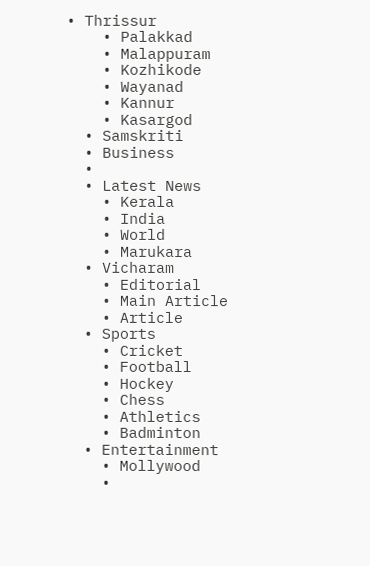• Thrissur
    • Palakkad
    • Malappuram
    • Kozhikode
    • Wayanad
    • Kannur
    • Kasargod
  • Samskriti
  • Business
  •
  • Latest News
    • Kerala
    • India
    • World
    • Marukara
  • Vicharam
    • Editorial
    • Main Article
    • Article
  • Sports
    • Cricket
    • Football
    • Hockey
    • Chess
    • Athletics
    • Badminton
  • Entertainment
    • Mollywood
    •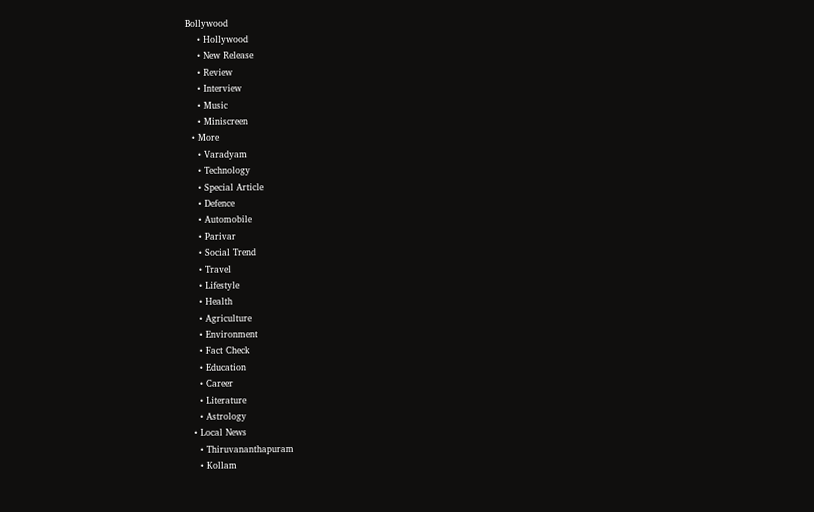Bollywood
    • Hollywood
    • New Release
    • Review
    • Interview
    • Music
    • Miniscreen
  • More
    • Varadyam
    • Technology
    • Special Article
    • Defence
    • Automobile
    • Parivar
    • Social Trend
    • Travel
    • Lifestyle
    • Health
    • Agriculture
    • Environment
    • Fact Check
    • Education
    • Career
    • Literature
    • Astrology
  • Local News
    • Thiruvananthapuram
    • Kollam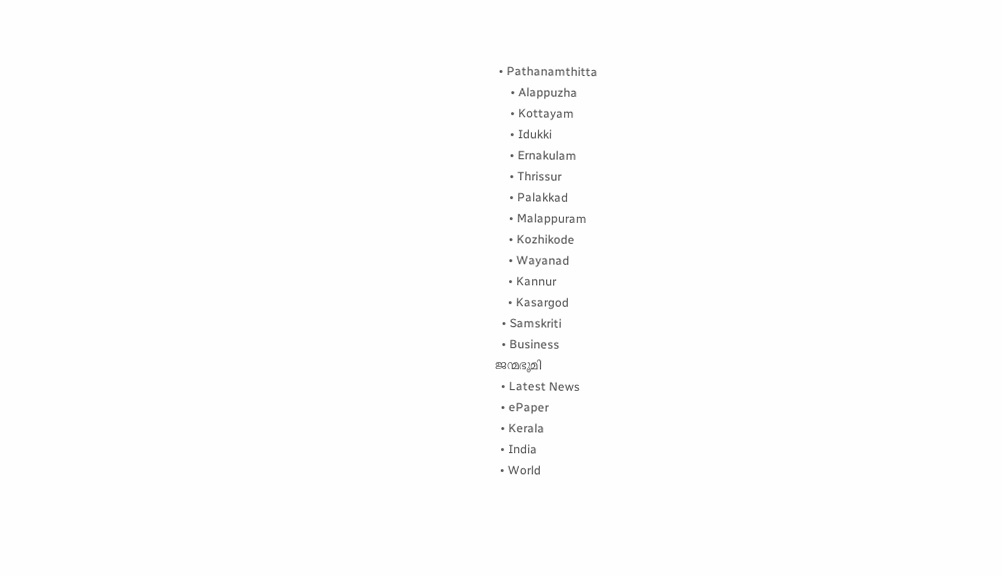• Pathanamthitta
    • Alappuzha
    • Kottayam
    • Idukki
    • Ernakulam
    • Thrissur
    • Palakkad
    • Malappuram
    • Kozhikode
    • Wayanad
    • Kannur
    • Kasargod
  • Samskriti
  • Business
ജന്മഭൂമി
  • Latest News
  • ePaper
  • Kerala
  • India
  • World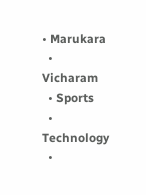• Marukara
  • Vicharam
  • Sports
  • Technology
  •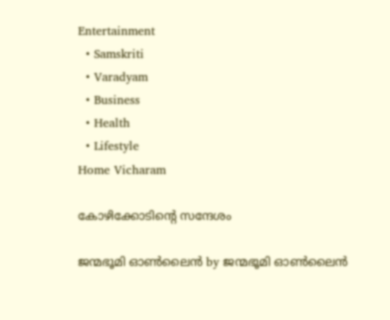Entertainment
  • Samskriti
  • Varadyam
  • Business
  • Health
  • Lifestyle
Home Vicharam

കോഴിക്കോടിന്റെ സന്ദേശം

ജന്മഭൂമി ഓണ്‍ലൈന്‍ by ജന്മഭൂമി ഓണ്‍ലൈന്‍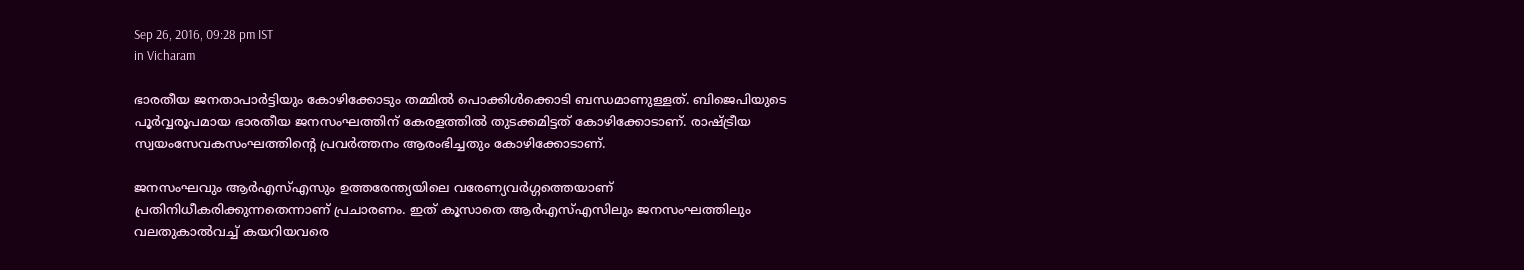Sep 26, 2016, 09:28 pm IST
in Vicharam

ഭാരതീയ ജനതാപാര്‍ട്ടിയും കോഴിക്കോടും തമ്മില്‍ പൊക്കിള്‍ക്കൊടി ബന്ധമാണുള്ളത്. ബിജെപിയുടെ പൂര്‍വ്വരൂപമായ ഭാരതീയ ജനസംഘത്തിന് കേരളത്തില്‍ തുടക്കമിട്ടത് കോഴിക്കോടാണ്. രാഷ്‌ട്രീയ സ്വയംസേവകസംഘത്തിന്റെ പ്രവര്‍ത്തനം ആരംഭിച്ചതും കോഴിക്കോടാണ്.

ജനസംഘവും ആര്‍എസ്എസും ഉത്തരേന്ത്യയിലെ വരേണ്യവര്‍ഗ്ഗത്തെയാണ് പ്രതിനിധീകരിക്കുന്നതെന്നാണ് പ്രചാരണം. ഇത് കൂസാതെ ആര്‍എസ്എസിലും ജനസംഘത്തിലും വലതുകാല്‍വച്ച് കയറിയവരെ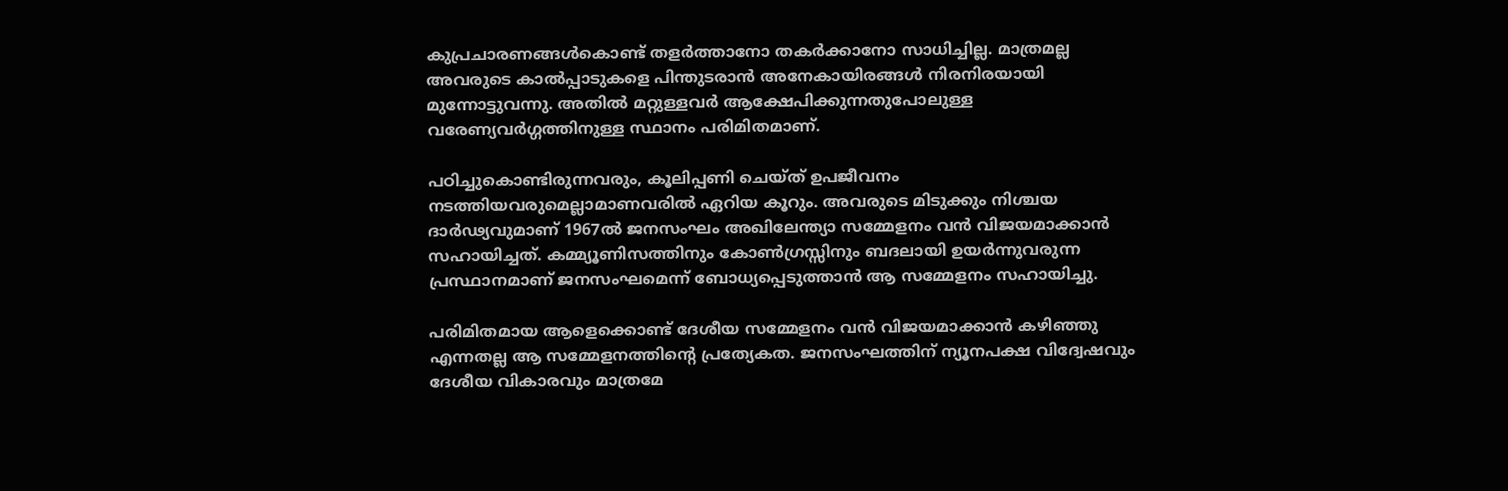കുപ്രചാരണങ്ങള്‍കൊണ്ട് തളര്‍ത്താനോ തകര്‍ക്കാനോ സാധിച്ചില്ല. മാത്രമല്ല അവരുടെ കാല്‍പ്പാടുകളെ പിന്തുടരാന്‍ അനേകായിരങ്ങള്‍ നിരനിരയായി മുന്നോട്ടുവന്നു. അതില്‍ മറ്റുള്ളവര്‍ ആക്ഷേപിക്കുന്നതുപോലുള്ള വരേണ്യവര്‍ഗ്ഗത്തിനുള്ള സ്ഥാനം പരിമിതമാണ്.

പഠിച്ചുകൊണ്ടിരുന്നവരും, കൂലിപ്പണി ചെയ്ത് ഉപജീവനം നടത്തിയവരുമെല്ലാമാണവരില്‍ ഏറിയ കൂറും. അവരുടെ മിടുക്കും നിശ്ചയ ദാര്‍ഢ്യവുമാണ് 1967ല്‍ ജനസംഘം അഖിലേന്ത്യാ സമ്മേളനം വന്‍ വിജയമാക്കാന്‍ സഹായിച്ചത്. കമ്മ്യൂണിസത്തിനും കോണ്‍ഗ്രസ്സിനും ബദലായി ഉയര്‍ന്നുവരുന്ന പ്രസ്ഥാനമാണ് ജനസംഘമെന്ന് ബോധ്യപ്പെടുത്താന്‍ ആ സമ്മേളനം സഹായിച്ചു.

പരിമിതമായ ആളെക്കൊണ്ട് ദേശീയ സമ്മേളനം വന്‍ വിജയമാക്കാന്‍ കഴിഞ്ഞു എന്നതല്ല ആ സമ്മേളനത്തിന്റെ പ്രത്യേകത. ജനസംഘത്തിന് ന്യൂനപക്ഷ വിദ്വേഷവും ദേശീയ വികാരവും മാത്രമേ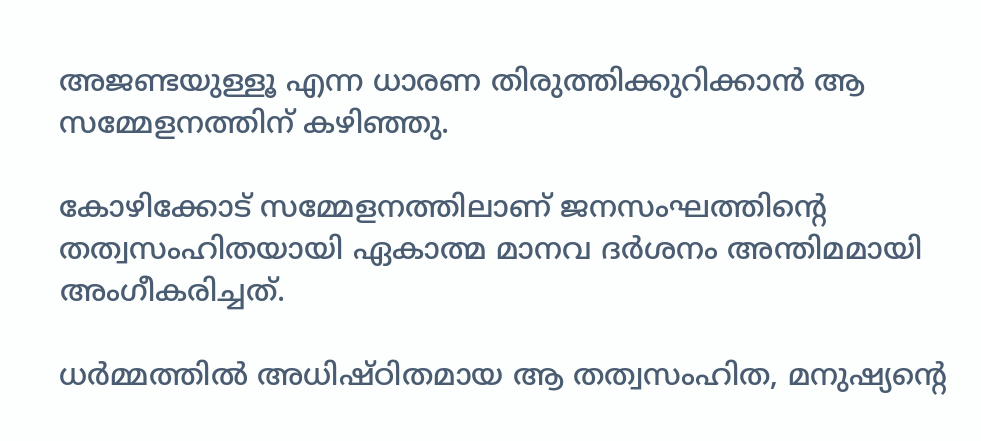അജണ്ടയുള്ളൂ എന്ന ധാരണ തിരുത്തിക്കുറിക്കാന്‍ ആ സമ്മേളനത്തിന് കഴിഞ്ഞു.

കോഴിക്കോട് സമ്മേളനത്തിലാണ് ജനസംഘത്തിന്റെ തത്വസംഹിതയായി ഏകാത്മ മാനവ ദര്‍ശനം അന്തിമമായി അംഗീകരിച്ചത്.

ധര്‍മ്മത്തില്‍ അധിഷ്ഠിതമായ ആ തത്വസംഹിത, മനുഷ്യന്റെ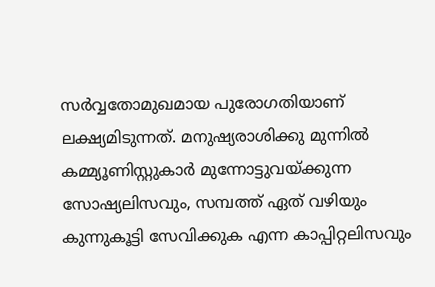സര്‍വ്വതോമുഖമായ പുരോഗതിയാണ് ലക്ഷ്യമിടുന്നത്. മനുഷ്യരാശിക്കു മുന്നില്‍ കമ്മ്യൂണിസ്റ്റുകാര്‍ മുന്നോട്ടുവയ്‌ക്കുന്ന സോഷ്യലിസവും, സമ്പത്ത് ഏത് വഴിയും കുന്നുകൂട്ടി സേവിക്കുക എന്ന കാപ്പിറ്റലിസവും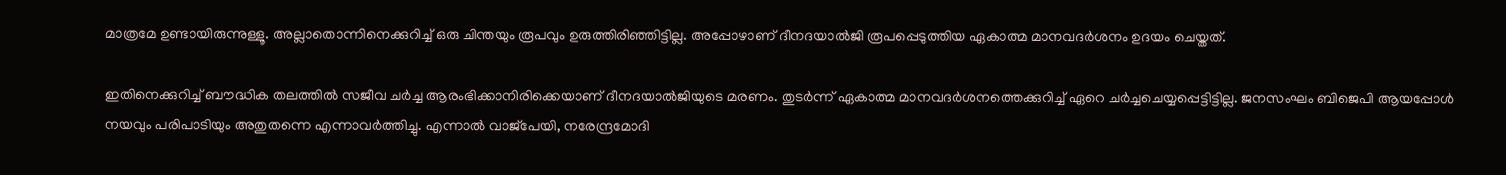മാത്രമേ ഉണ്ടായിരുന്നുള്ളൂ. അല്ലാതൊന്നിനെക്കുറിച്ച് ഒരു ചിന്തയും രൂപവും ഉരുത്തിരിഞ്ഞിട്ടില്ല. അപ്പോഴാണ് ദീനദയാല്‍ജി രൂപപ്പെടുത്തിയ ഏകാത്മ മാനവദര്‍ശനം ഉദയം ചെയ്തത്.

ഇതിനെക്കുറിച്ച് ബൗദ്ധിക തലത്തില്‍ സജീവ ചര്‍ച്ച ആരംഭിക്കാനിരിക്കെയാണ് ദീനദയാല്‍ജിയുടെ മരണം. തുടര്‍ന്ന് ഏകാത്മ മാനവദര്‍ശനത്തെക്കുറിച്ച് ഏറെ ചര്‍ച്ചചെയ്യപ്പെട്ടിട്ടില്ല. ജനസംഘം ബിജെപി ആയപ്പോള്‍ നയവും പരിപാടിയും അതുതന്നെ എന്നാവര്‍ത്തിച്ചു. എന്നാല്‍ വാജ്‌പേയി, നരേന്ദ്രമോദി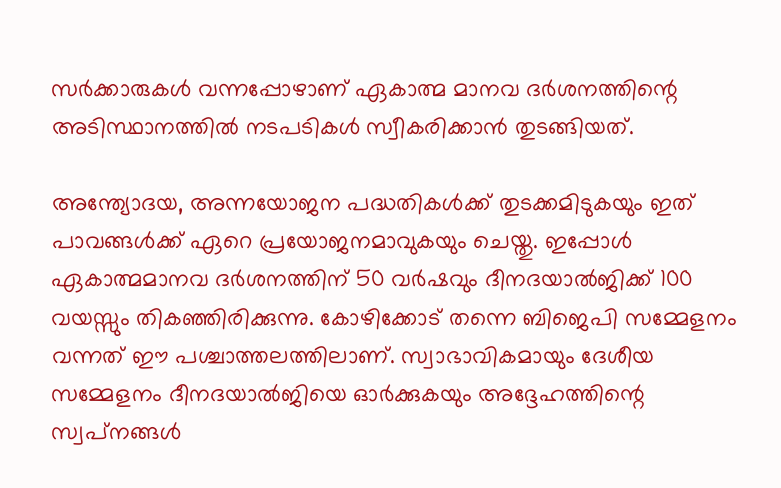സര്‍ക്കാരുകള്‍ വന്നപ്പോഴാണ് ഏകാത്മ മാനവ ദര്‍ശനത്തിന്റെ അടിസ്ഥാനത്തില്‍ നടപടികള്‍ സ്വീകരിക്കാന്‍ തുടങ്ങിയത്.

അന്ത്യോദയ, അന്നയോജന പദ്ധതികള്‍ക്ക് തുടക്കമിടുകയും ഇത് പാവങ്ങള്‍ക്ക് ഏറെ പ്രയോജനമാവുകയും ചെയ്തു. ഇപ്പോള്‍ ഏകാത്മമാനവ ദര്‍ശനത്തിന് 50 വര്‍ഷവും ദീനദയാല്‍ജിക്ക് 100 വയസ്സും തികഞ്ഞിരിക്കുന്നു. കോഴിക്കോട് തന്നെ ബിജെപി സമ്മേളനം വന്നത് ഈ പശ്ചാത്തലത്തിലാണ്. സ്വാഭാവികമായും ദേശീയ സമ്മേളനം ദീനദയാല്‍ജിയെ ഓര്‍ക്കുകയും അദ്ദേഹത്തിന്റെ സ്വപ്‌നങ്ങള്‍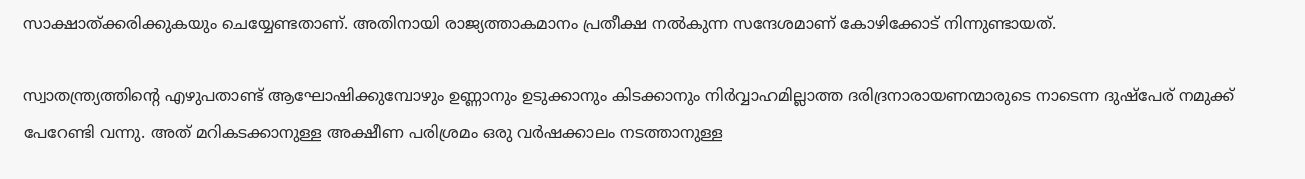സാക്ഷാത്ക്കരിക്കുകയും ചെയ്യേണ്ടതാണ്. അതിനായി രാജ്യത്താകമാനം പ്രതീക്ഷ നല്‍കുന്ന സന്ദേശമാണ് കോഴിക്കോട് നിന്നുണ്ടായത്.

സ്വാതന്ത്ര്യത്തിന്റെ എഴുപതാണ്ട് ആഘോഷിക്കുമ്പോഴും ഉണ്ണാനും ഉടുക്കാനും കിടക്കാനും നിര്‍വ്വാഹമില്ലാത്ത ദരിദ്രനാരായണന്മാരുടെ നാടെന്ന ദുഷ്‌പേര് നമുക്ക് പേറേണ്ടി വന്നു. അത് മറികടക്കാനുള്ള അക്ഷീണ പരിശ്രമം ഒരു വര്‍ഷക്കാലം നടത്താനുള്ള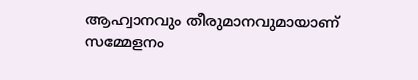ആഹ്വാനവും തീരുമാനവുമായാണ് സമ്മേളനം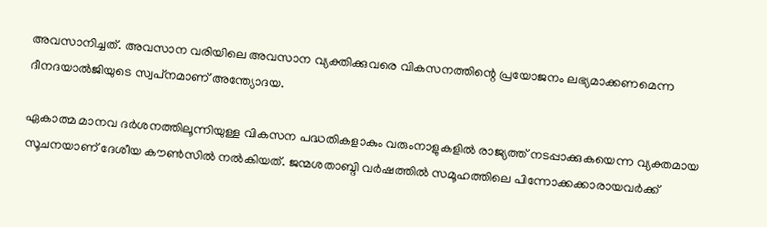അവസാനിച്ചത്. അവസാന വരിയിലെ അവസാന വ്യക്തിക്കുവരെ വികസനത്തിന്റെ പ്രയോജനം ലഭ്യമാക്കണമെന്ന ദീനദയാല്‍ജിയുടെ സ്വപ്‌നമാണ് അന്ത്യോദയ.

ഏകാത്മ മാനവ ദര്‍ശനത്തിലൂന്നിയുള്ള വികസന പദ്ധതികളാകും വരുംനാളുകളില്‍ രാജ്യത്ത് നടപ്പാക്കുകയെന്ന വ്യക്തമായ സൂചനയാണ് ദേശീയ കൗണ്‍സില്‍ നല്‍കിയത്. ജന്മശതാബ്ദി വര്‍ഷത്തില്‍ സമൂഹത്തിലെ പിന്നോക്കക്കാരായവര്‍ക്ക്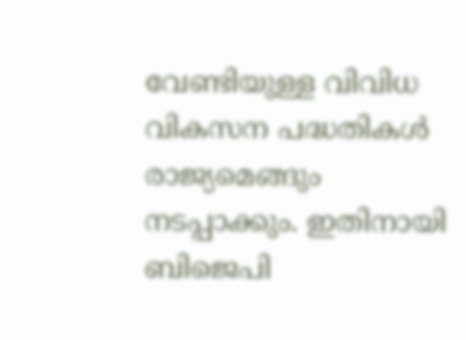വേണ്ടിയുള്ള വിവിധ വികസന പദ്ധതികള്‍ രാജ്യമെങ്ങും നടപ്പാക്കും. ഇതിനായി ബിജെപി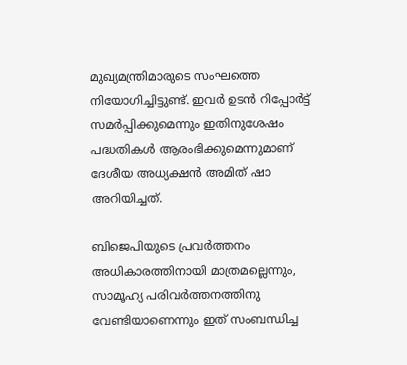മുഖ്യമന്ത്രിമാരുടെ സംഘത്തെ നിയോഗിച്ചിട്ടുണ്ട്. ഇവര്‍ ഉടന്‍ റിപ്പോര്‍ട്ട് സമര്‍പ്പിക്കുമെന്നും ഇതിനുശേഷം പദ്ധതികള്‍ ആരംഭിക്കുമെന്നുമാണ് ദേശീയ അധ്യക്ഷന്‍ അമിത് ഷാ അറിയിച്ചത്.

ബിജെപിയുടെ പ്രവര്‍ത്തനം അധികാരത്തിനായി മാത്രമല്ലെന്നും, സാമൂഹ്യ പരിവര്‍ത്തനത്തിനു വേണ്ടിയാണെന്നും ഇത് സംബന്ധിച്ച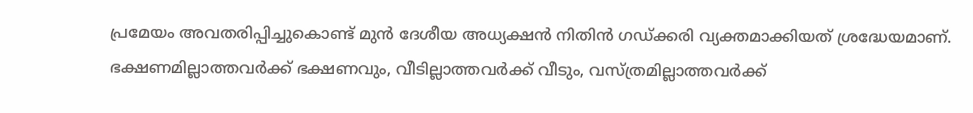പ്രമേയം അവതരിപ്പിച്ചുകൊണ്ട് മുന്‍ ദേശീയ അധ്യക്ഷന്‍ നിതിന്‍ ഗഡ്ക്കരി വ്യക്തമാക്കിയത് ശ്രദ്ധേയമാണ്. ഭക്ഷണമില്ലാത്തവര്‍ക്ക് ഭക്ഷണവും, വീടില്ലാത്തവര്‍ക്ക് വീടും, വസ്ത്രമില്ലാത്തവര്‍ക്ക്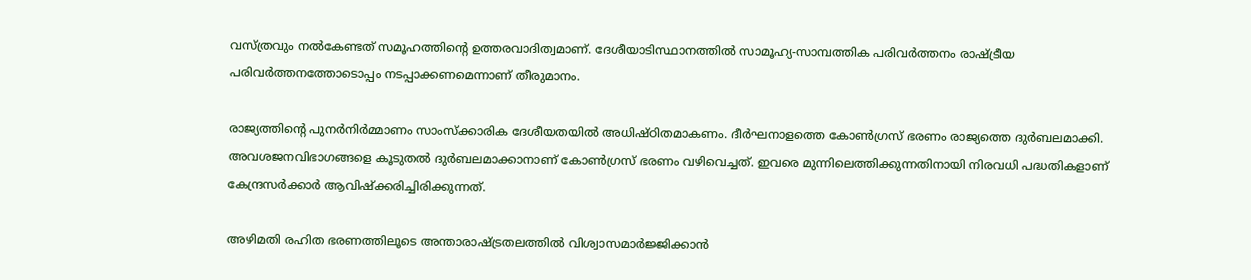വസ്ത്രവും നല്‍കേണ്ടത് സമൂഹത്തിന്റെ ഉത്തരവാദിത്വമാണ്. ദേശീയാടിസ്ഥാനത്തില്‍ സാമൂഹ്യ-സാമ്പത്തിക പരിവര്‍ത്തനം രാഷ്‌ട്രീയ പരിവര്‍ത്തനത്തോടൊപ്പം നടപ്പാക്കണമെന്നാണ് തീരുമാനം.

രാജ്യത്തിന്റെ പുനര്‍നിര്‍മ്മാണം സാംസ്‌ക്കാരിക ദേശീയതയില്‍ അധിഷ്ഠിതമാകണം. ദീര്‍ഘനാളത്തെ കോണ്‍ഗ്രസ് ഭരണം രാജ്യത്തെ ദുര്‍ബലമാക്കി. അവശജനവിഭാഗങ്ങളെ കൂടുതല്‍ ദുര്‍ബലമാക്കാനാണ് കോണ്‍ഗ്രസ് ഭരണം വഴിവെച്ചത്. ഇവരെ മുന്നിലെത്തിക്കുന്നതിനായി നിരവധി പദ്ധതികളാണ് കേന്ദ്രസര്‍ക്കാര്‍ ആവിഷ്‌ക്കരിച്ചിരിക്കുന്നത്.

അഴിമതി രഹിത ഭരണത്തിലൂടെ അന്താരാഷ്‌ട്രതലത്തില്‍ വിശ്വാസമാര്‍ജ്ജിക്കാന്‍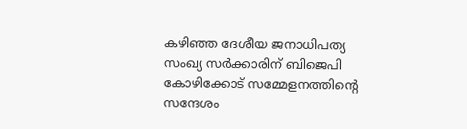കഴിഞ്ഞ ദേശീയ ജനാധിപത്യ സംഖ്യ സര്‍ക്കാരിന് ബിജെപി കോഴിക്കോട് സമ്മേളനത്തിന്റെ സന്ദേശം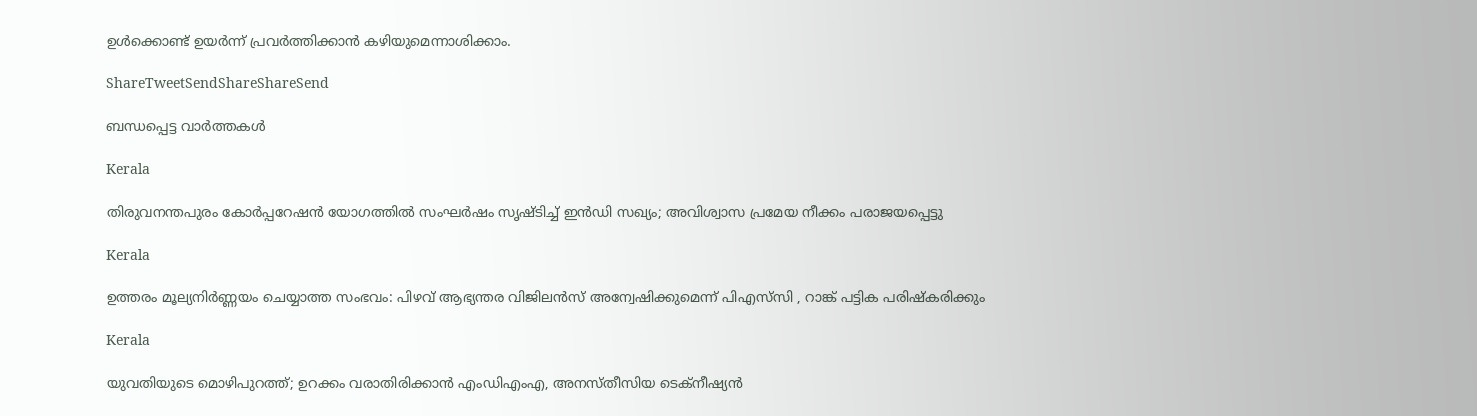ഉള്‍ക്കൊണ്ട് ഉയര്‍ന്ന് പ്രവര്‍ത്തിക്കാന്‍ കഴിയുമെന്നാശിക്കാം.

ShareTweetSendShareShareSend

ബന്ധപ്പെട്ട വാര്‍ത്തകള്‍

Kerala

തിരുവനന്തപുരം കോർപ്പറേഷൻ യോഗത്തിൽ സംഘർഷം സൃഷ്ടിച്ച് ഇൻഡി സഖ്യം; അവിശ്വാസ പ്രമേയ നീക്കം പരാജയപ്പെട്ടു

Kerala

ഉത്തരം മൂല്യനിർണ്ണയം ചെയ്യാത്ത സംഭവം: പിഴവ് ആഭ്യന്തര വിജിലൻസ് അന്വേഷിക്കുമെന്ന് പിഎസ്‌സി , റാങ്ക് പട്ടിക പരിഷ്‌കരിക്കും

Kerala

യുവതിയുടെ മൊഴിപുറത്ത്; ഉറക്കം വരാതിരിക്കാന്‍ എംഡിഎംഎ, അനസ്തീസിയ ടെക്നീഷ്യന്‍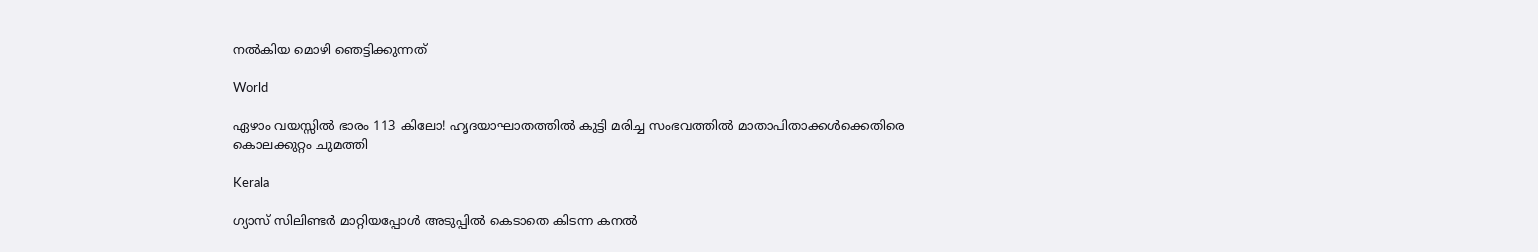നൽകിയ മൊഴി ഞെട്ടിക്കുന്നത്

World

ഏഴാം വയസ്സിൽ ഭാരം 113 കിലോ! ഹൃദയാഘാതത്തിൽ കുട്ടി മരിച്ച സംഭവത്തിൽ മാതാപിതാക്കൾക്കെതിരെ കൊലക്കുറ്റം ചുമത്തി

Kerala

ഗ്യാസ് സിലിണ്ടർ മാറ്റിയപ്പോൾ അടുപ്പിൽ കെടാതെ കിടന്ന കനൽ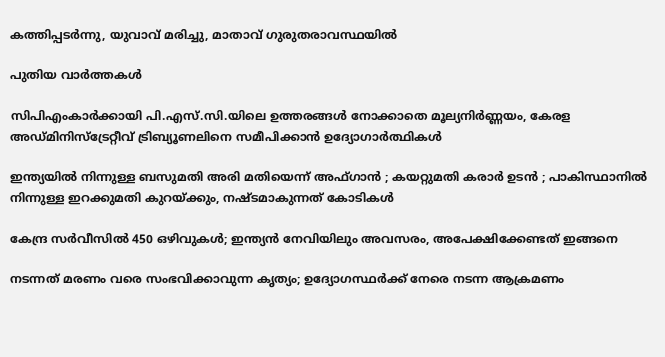കത്തിപ്പടർന്നു, യുവാവ് മരിച്ചു, മാതാവ് ഗുരുതരാവസ്ഥയിൽ

പുതിയ വാര്‍ത്തകള്‍

സിപിഎംകാർക്കായി പി.എസ്.സി.യിലെ ഉത്തരങ്ങൾ നോക്കാതെ മൂല്യനിര്‍ണ്ണയം, കേരള അഡ്മിനിസ്ട്രേറ്റീവ് ട്രിബ്യൂണലിനെ സമീപിക്കാൻ ഉദ്യോഗാർത്ഥികൾ

ഇന്ത്യയിൽ നിന്നുള്ള ബസുമതി അരി മതിയെന്ന് അഫ്ഗാൻ ; കയറ്റുമതി കരാർ ഉടൻ ; പാകിസ്ഥാനിൽ നിന്നുള്ള ഇറക്കുമതി കുറയ്‌ക്കും, നഷ്ടമാകുന്നത് കോടികൾ

കേന്ദ്ര സർവീസിൽ 450 ഒഴിവുകൾ; ഇന്ത്യൻ നേവിയിലും അവസരം, അപേക്ഷിക്കേണ്ടത് ഇങ്ങനെ

നടന്നത് മരണം വരെ സംഭവിക്കാവുന്ന കൃത്യം; ഉദ്യോഗസ്ഥർക്ക് നേരെ നടന്ന ആക്രമണം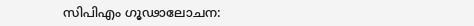സിപിഎം ഗൂഢാലോചന: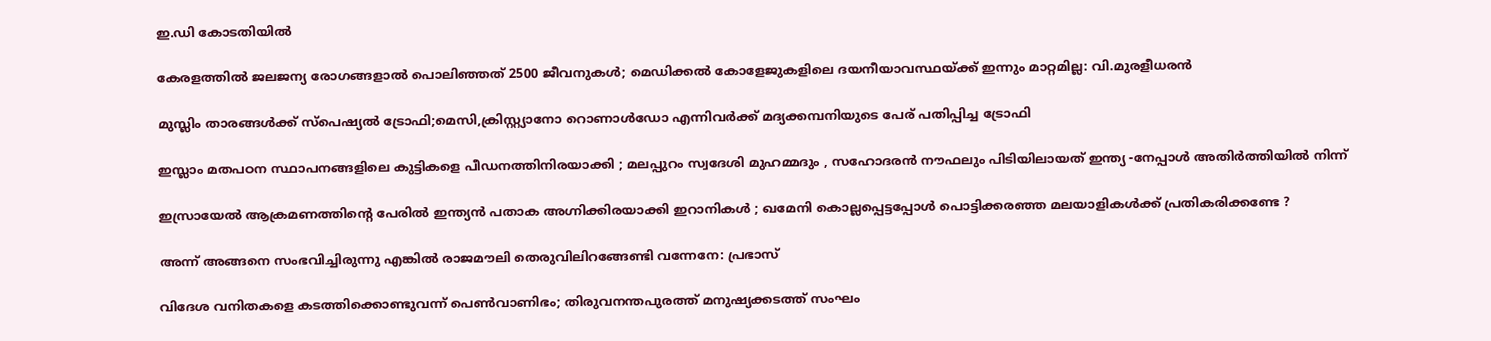ഇ.ഡി കോടതിയിൽ

കേരളത്തിൽ ജലജന്യ രോഗങ്ങളാൽ പൊലിഞ്ഞത് 2500 ജീവനുകൾ; മെഡിക്കൽ കോളേജുകളിലെ ദയനീയാവസ്ഥയ്‌ക്ക് ഇന്നും മാറ്റമില്ല: വി.മുരളീധരൻ

മുസ്ലിം താരങ്ങൾക്ക് സ്പെഷ്യൽ ട്രോഫി;മെസി,ക്രിസ്റ്റ്യാനോ റൊണാൾഡോ എന്നിവർക്ക് മദ്യക്കമ്പനിയുടെ പേര് പതിപ്പിച്ച ട്രോഫി

ഇസ്ലാം മതപഠന സ്ഥാപനങ്ങളിലെ കുട്ടികളെ പീഡനത്തിനിരയാക്കി ; മലപ്പുറം സ്വദേശി മുഹമ്മദും , സഹോദരൻ നൗഫലും പിടിയിലായത് ഇന്ത്യ -നേപ്പാൾ അതിർത്തിയിൽ നിന്ന്

ഇസ്രായേൽ ആക്രമണത്തിന്റെ പേരിൽ ഇന്ത്യൻ പതാക അഗ്നിക്കിരയാക്കി ഇറാനികൾ ; ഖമേനി കൊല്ലപ്പെട്ടപ്പോൾ പൊട്ടിക്കരഞ്ഞ മലയാളികൾക്ക് പ്രതികരിക്കണ്ടേ ?

അന്ന് അങ്ങനെ സംഭവിച്ചിരുന്നു എങ്കിൽ രാജമൗലി തെരുവിലിറങ്ങേണ്ടി വന്നേനേ: പ്രഭാസ്

വിദേശ വനിതകളെ കടത്തിക്കൊണ്ടുവന്ന് പെൺവാണിഭം; തിരുവനന്തപുരത്ത് മനുഷ്യക്കടത്ത് സംഘം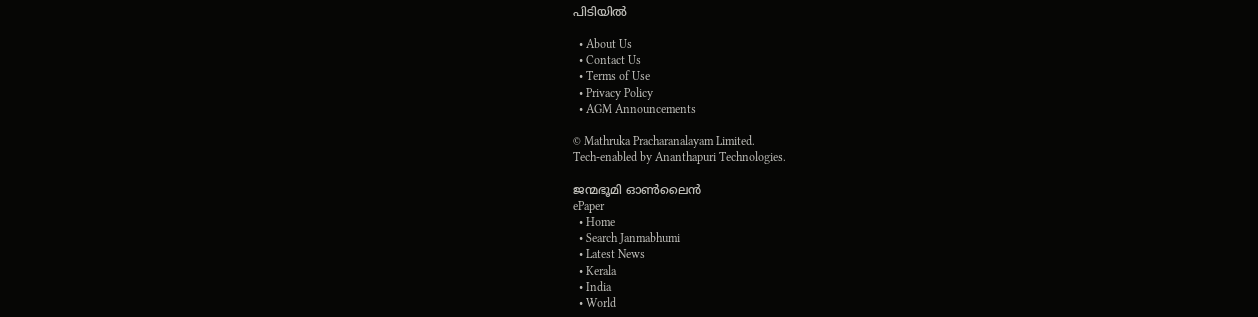പിടിയിൽ

  • About Us
  • Contact Us
  • Terms of Use
  • Privacy Policy
  • AGM Announcements

© Mathruka Pracharanalayam Limited.
Tech-enabled by Ananthapuri Technologies.

ജന്മഭൂമി ഓണ്‍ലൈന്‍
ePaper
  • Home
  • Search Janmabhumi
  • Latest News
  • Kerala
  • India
  • World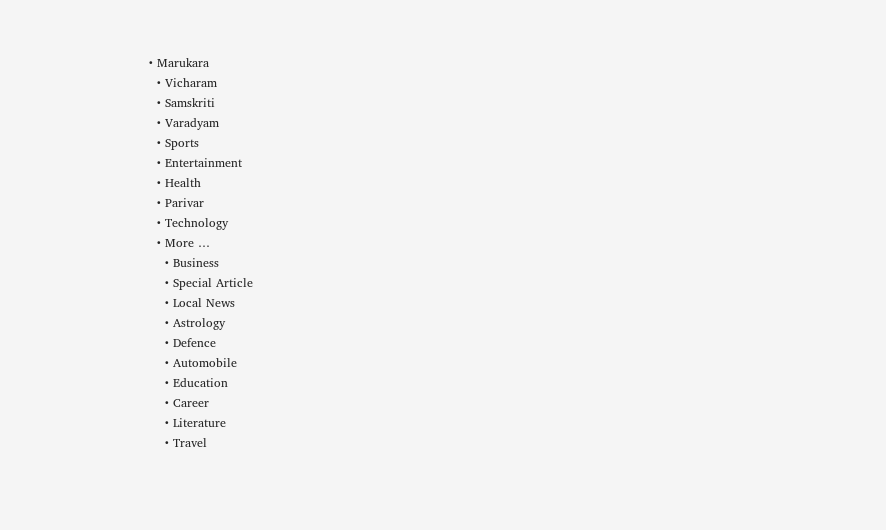• Marukara
  • Vicharam
  • Samskriti
  • Varadyam
  • Sports
  • Entertainment
  • Health
  • Parivar
  • Technology
  • More …
    • Business
    • Special Article
    • Local News
    • Astrology
    • Defence
    • Automobile
    • Education
    • Career
    • Literature
    • Travel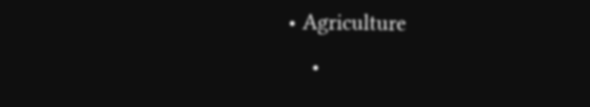• Agriculture
    •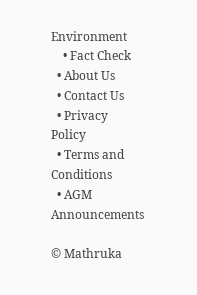Environment
    • Fact Check
  • About Us
  • Contact Us
  • Privacy Policy
  • Terms and Conditions
  • AGM Announcements

© Mathruka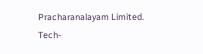Pracharanalayam Limited.
Tech-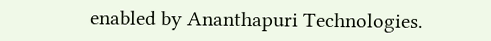enabled by Ananthapuri Technologies.